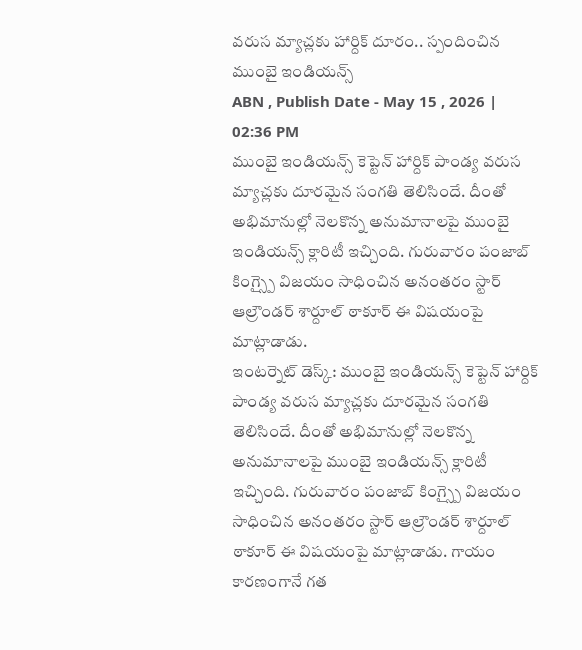వరుస మ్యాచ్లకు హార్దిక్ దూరం.. స్పందించిన ముంబై ఇండియన్స్
ABN , Publish Date - May 15 , 2026 | 02:36 PM
ముంబై ఇండియన్స్ కెప్టెన్ హార్దిక్ పాండ్య వరుస మ్యాచ్లకు దూరమైన సంగతి తెలిసిందే. దీంతో అభిమానుల్లో నెలకొన్న అనుమానాలపై ముంబై ఇండియన్స్ క్లారిటీ ఇచ్చింది. గురువారం పంజాబ్ కింగ్స్పై విజయం సాధించిన అనంతరం స్టార్ ఆల్రౌండర్ శార్దూల్ ఠాకూర్ ఈ విషయంపై మాట్లాడాడు.
ఇంటర్నెట్ డెస్క్: ముంబై ఇండియన్స్ కెప్టెన్ హార్దిక్ పాండ్య వరుస మ్యాచ్లకు దూరమైన సంగతి తెలిసిందే. దీంతో అభిమానుల్లో నెలకొన్న అనుమానాలపై ముంబై ఇండియన్స్ క్లారిటీ ఇచ్చింది. గురువారం పంజాబ్ కింగ్స్పై విజయం సాధించిన అనంతరం స్టార్ ఆల్రౌండర్ శార్దూల్ ఠాకూర్ ఈ విషయంపై మాట్లాడాడు. గాయం కారణంగానే గత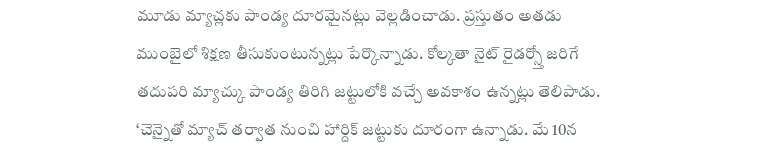మూడు మ్యాచ్లకు పాండ్య దూరమైనట్లు వెల్లడించాడు. ప్రస్తుతం అతడు ముంబైలో శిక్షణ తీసుకుంటున్నట్లు పేర్కొన్నాడు. కోల్కతా నైట్ రైడర్స్తో జరిగే తదుపరి మ్యాచ్కు పాండ్య తిరిగి జట్టులోకి వచ్చే అవకాశం ఉన్నట్లు తెలిపాడు.
‘చెన్నైతో మ్యాచ్ తర్వాత నుంచి హార్దిక్ జట్టుకు దూరంగా ఉన్నాడు. మే 10న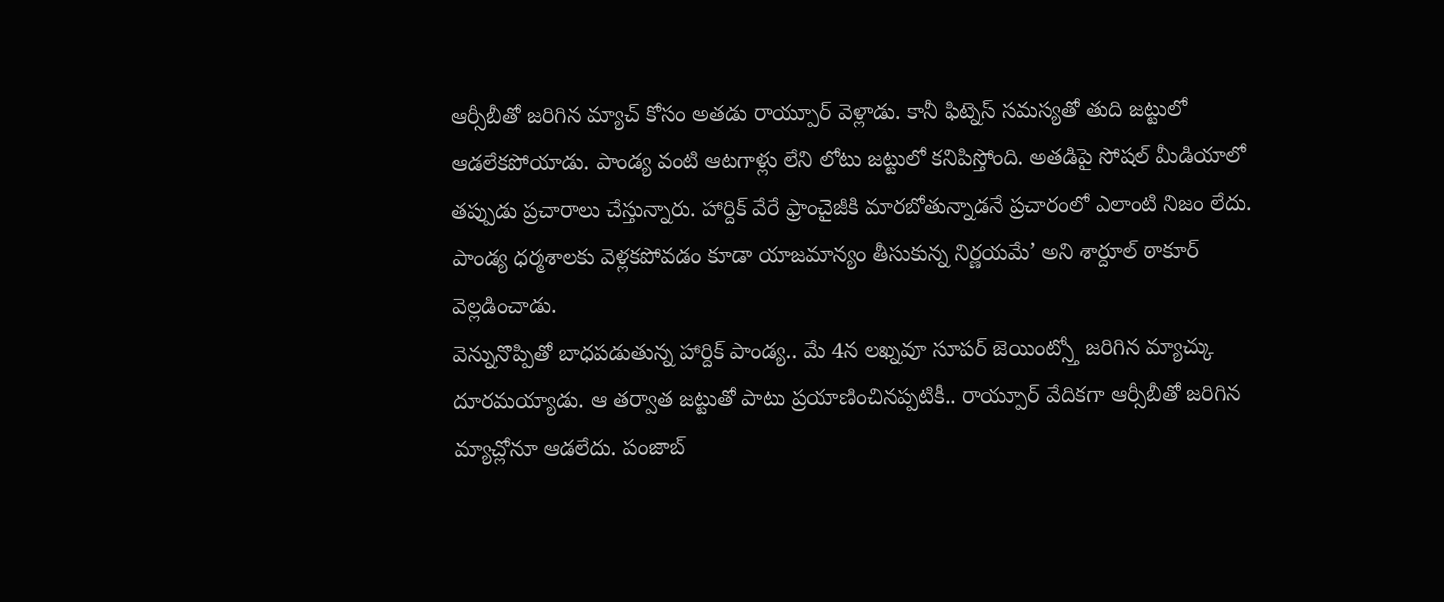ఆర్సీబీతో జరిగిన మ్యాచ్ కోసం అతడు రాయ్పూర్ వెళ్లాడు. కానీ ఫిట్నెస్ సమస్యతో తుది జట్టులో ఆడలేకపోయాడు. పాండ్య వంటి ఆటగాళ్లు లేని లోటు జట్టులో కనిపిస్తోంది. అతడిపై సోషల్ మీడియాలో తప్పుడు ప్రచారాలు చేస్తున్నారు. హార్దిక్ వేరే ఫ్రాంచైజీకి మారబోతున్నాడనే ప్రచారంలో ఎలాంటి నిజం లేదు. పాండ్య ధర్మశాలకు వెళ్లకపోవడం కూడా యాజమాన్యం తీసుకున్న నిర్ణయమే’ అని శార్దూల్ ఠాకూర్ వెల్లడించాడు.
వెన్నునొప్పితో బాధపడుతున్న హార్దిక్ పాండ్య.. మే 4న లఖ్నవూ సూపర్ జెయింట్స్తో జరిగిన మ్యాచ్కు దూరమయ్యాడు. ఆ తర్వాత జట్టుతో పాటు ప్రయాణించినప్పటికీ.. రాయ్పూర్ వేదికగా ఆర్సీబీతో జరిగిన మ్యాచ్లోనూ ఆడలేదు. పంజాబ్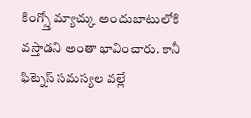కింగ్స్తో మ్యాచ్కు అందుబాటులోకి వస్తాడని అంతా భావించారు. కానీ ఫిట్నెస్ సమస్యల వల్లే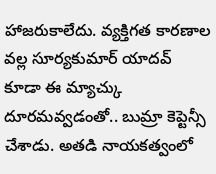హాజరుకాలేదు. వ్యక్తిగత కారణాల వల్ల సూర్యకుమార్ యాదవ్ కూడా ఈ మ్యాచ్కు దూరమవ్వడంతో.. బుమ్రా కెప్టెన్సీ చేశాడు. అతడి నాయకత్వంలో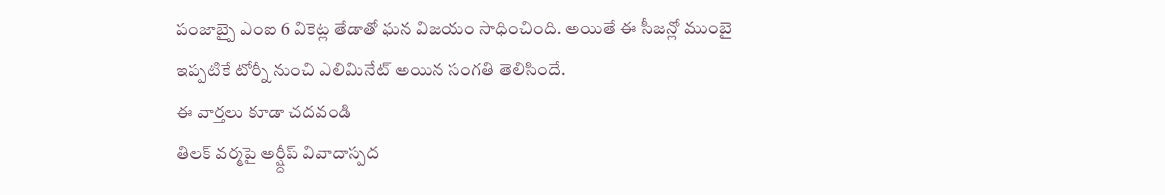పంజాబ్పై ఎంఐ 6 వికెట్ల తేడాతో ఘన విజయం సాధించింది. అయితే ఈ సీజన్లో ముంబై ఇప్పటికే టోర్నీ నుంచి ఎలిమినేట్ అయిన సంగతి తెలిసిందే.
ఈ వార్తలు కూడా చదవండి
తిలక్ వర్మపై అర్ష్దీప్ వివాదాస్పద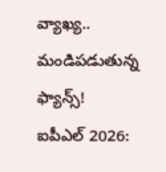వ్యాఖ్య.. మండిపడుతున్న ఫ్యాన్స్!
ఐపీఎల్ 2026: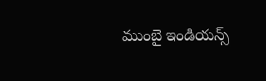ముంబై ఇండియన్స్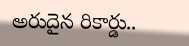అరుదైన రికార్డు..